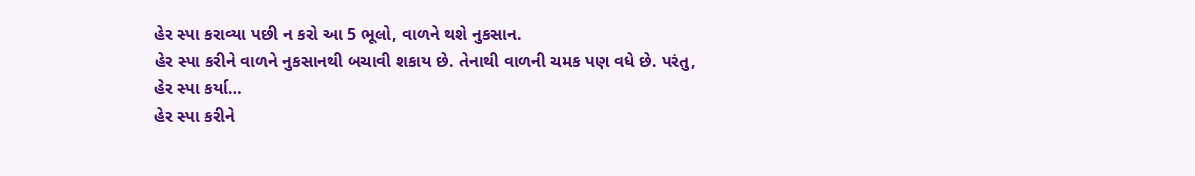હેર સ્પા કરાવ્યા પછી ન કરો આ 5 ભૂલો, વાળને થશે નુકસાન.
હેર સ્પા કરીને વાળને નુકસાનથી બચાવી શકાય છે. તેનાથી વાળની ચમક પણ વધે છે. પરંતુ, હેર સ્પા કર્યા…
હેર સ્પા કરીને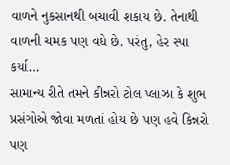વાળને નુકસાનથી બચાવી શકાય છે. તેનાથી વાળની ચમક પણ વધે છે. પરંતુ, હેર સ્પા કર્યા…
સામાન્ય રીતે તમને કીન્નરો ટોલ પ્લાઝા કે શુભ પ્રસંગોએ જોવા મળતાં હોય છે પણ હવે કિન્નરો પણ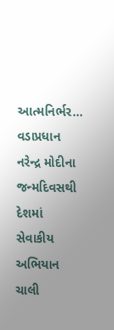આત્મનિર્ભર…
વડાપ્રધાન નરેન્દ્ર મોદીના જન્મદિવસથી દેશમાં સેવાકીય અભિયાન ચાલી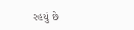રહયું છે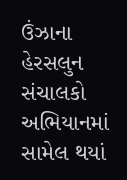ઉંઝાના હેરસલુન સંચાલકો અભિયાનમાં સામેલ થયાં